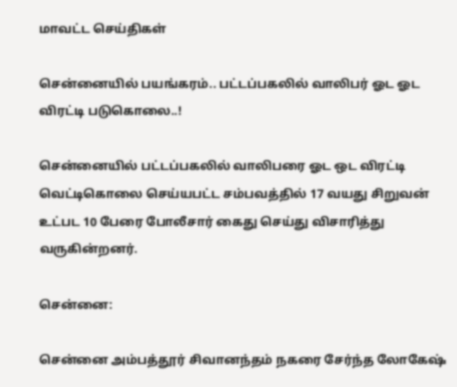மாவட்ட செய்திகள்

சென்னையில் பயங்கரம்.. பட்டப்பகலில் வாலிபர் ஓட ஓட விரட்டி படுகொலை..!

சென்னையில் பட்டப்பகலில் வாலிபரை ஓட ஒட விரட்டி வெட்டிகொலை செய்யபட்ட சம்பவத்தில் 17 வயது சிறுவன் உட்பட 10 பேரை போலீசார் கைது செய்து விசாரித்து வருகின்றனர்.

சென்னை:

சென்னை அம்பத்தூர் சிவானந்தம் நகரை சேர்ந்த லோகேஷ்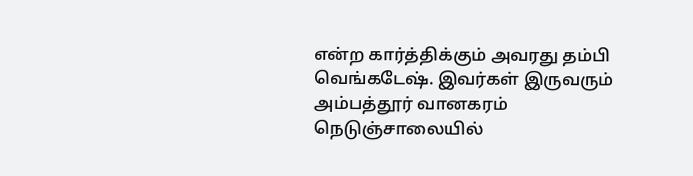என்ற கார்த்திக்கும் அவரது தம்பி வெங்கடேஷ். இவர்கள் இருவரும் அம்பத்தூர் வானகரம் நெடுஞ்சாலையில்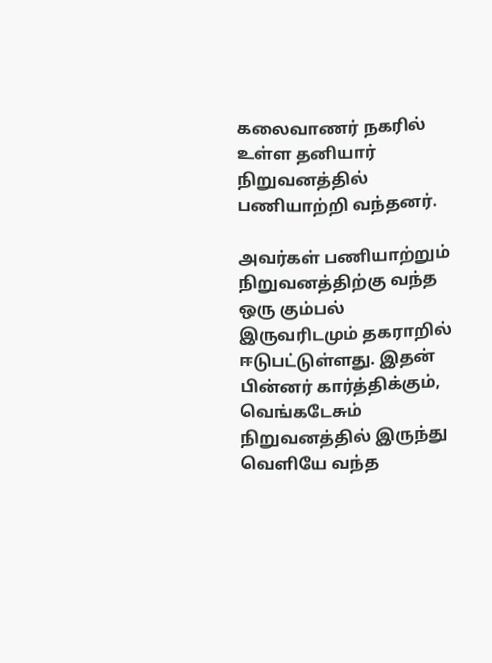கலைவாணர் நகரில் உள்ள தனியார் நிறுவனத்தில் பணியாற்றி வந்தனர்.

அவர்கள் பணியாற்றும் நிறுவனத்திற்கு வந்த ஒரு கும்பல் இருவரிடமும் தகராறில் ஈடுபட்டுள்ளது. இதன் பின்னர் கார்த்திக்கும், வெங்கடேசும் நிறுவனத்தில் இருந்து வெளியே வந்த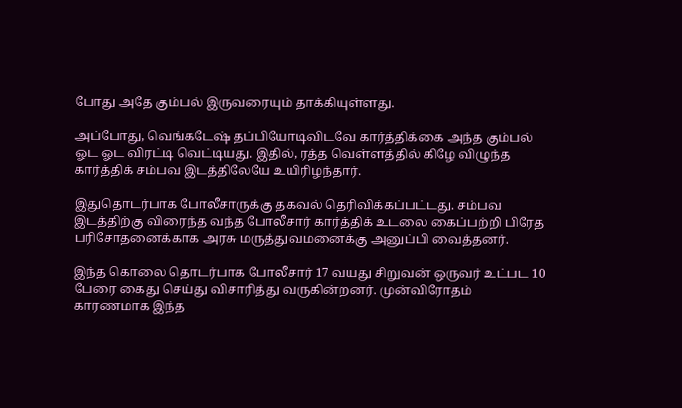போது அதே கும்பல் இருவரையும் தாக்கியுள்ளது.

அப்போது, வெங்கடேஷ் தப்பியோடிவிடவே கார்த்திக்கை அந்த கும்பல் ஓட ஓட விரட்டி வெட்டியது. இதில், ரத்த வெள்ளத்தில் கிழே விழுந்த கார்த்திக் சம்பவ இடத்திலேயே உயிரிழந்தார்.

இதுதொடர்பாக போலீசாருக்கு தகவல் தெரிவிக்கப்பட்டது. சம்பவ இடத்திற்கு விரைந்த வந்த போலீசார் கார்த்திக் உடலை கைப்பற்றி பிரேத பரிசோதனைக்காக அரசு மருத்துவமனைக்கு அனுப்பி வைத்தனர்.

இந்த கொலை தொடர்பாக போலீசார் 17 வயது சிறுவன் ஒருவர் உட்பட 10 பேரை கைது செய்து விசாரித்து வருகின்றனர். முன்விரோதம் காரணமாக இந்த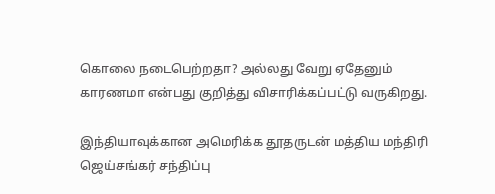கொலை நடைபெற்றதா? அல்லது வேறு ஏதேனும் காரணமா என்பது குறித்து விசாரிக்கப்பட்டு வருகிறது.

இந்தியாவுக்கான அமெரிக்க தூதருடன் மத்திய மந்திரி ஜெய்சங்கர் சந்திப்பு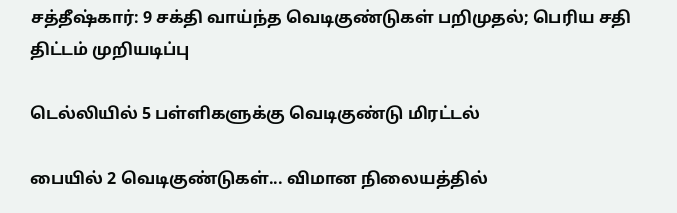சத்தீஷ்கார்: 9 சக்தி வாய்ந்த வெடிகுண்டுகள் பறிமுதல்; பெரிய சதி திட்டம் முறியடிப்பு

டெல்லியில் 5 பள்ளிகளுக்கு வெடிகுண்டு மிரட்டல்

பையில் 2 வெடிகுண்டுகள்... விமான நிலையத்தில்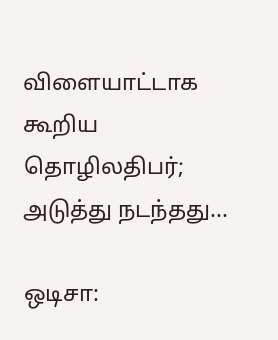விளையாட்டாக கூறிய தொழிலதிபர்; அடுத்து நடந்தது...

ஒடிசா: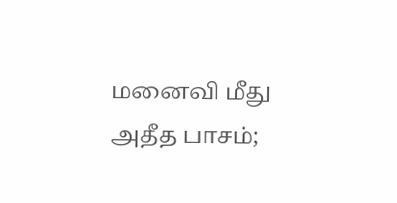மனைவி மீது அதீத பாசம்;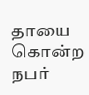தாயை கொன்ற நபர்